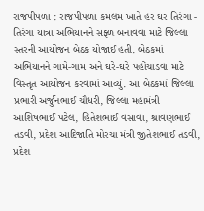રાજપીપળા : રાજપીપળા કમલમ ખાતે હર ઘર તિરંગા - તિરંગા યાત્રા અભિયાનને સફ્ળ બનાવવા માટે જિલ્લા સ્તરની આયોજન બેઠક યોજાઈ હતી. બેઠકમાં અભિયાનને ગામે-ગામ અને ઘરે-ઘરે પહોંચાડવા માટે વિસ્તૃત આયોજન કરવામાં આવ્યું. આ બેઠકમાં જિલ્લા પ્રભારી અર્જુનભાઈ ચૌધરી, જિલ્લા મહામંત્રી આશિષભાઈ પટેલ, હિતેશભાઈ વસાવા, શ્રાવણભાઈ તડવી, પ્રદેશ આદિજાતિ મોરચા મંત્રી જીતેશભાઈ તડવી, પ્રદેશ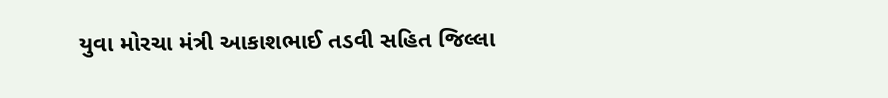યુવા મોરચા મંત્રી આકાશભાઈ તડવી સહિત જિલ્લા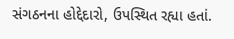સંગઠનના હોદ્દેદારો, ઉપસ્થિત રહ્યા હતાં.